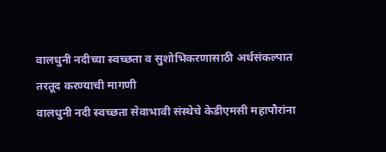वालधुनी नदीच्या स्वच्छता व सुशोभिकरणासाठी अर्थसंकल्पात तरतूद करण्याची मागणी
वालधुनी नदी स्वच्छता सेवाभावी संस्थेचे केडीएमसी महापौरांना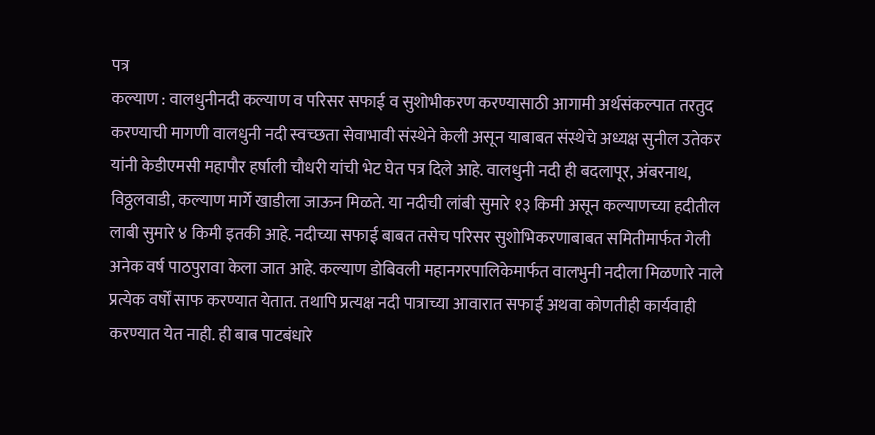पत्र
कल्याण : वालधुनीनदी कल्याण व परिसर सफाई व सुशोभीकरण करण्यासाठी आगामी अर्थसंकल्पात तरतुद करण्याची मागणी वालधुनी नदी स्वच्छता सेवाभावी संस्थेने केली असून याबाबत संस्थेचे अध्यक्ष सुनील उतेकर यांनी केडीएमसी महापौर हर्षाली चौधरी यांची भेट घेत पत्र दिले आहे. वालधुनी नदी ही बदलापूर, अंबरनाथ, विठ्ठलवाडी, कल्याण मार्गे खाडीला जाऊन मिळते. या नदीची लांबी सुमारे १३ किमी असून कल्याणच्या हदीतील लाबी सुमारे ४ किमी इतकी आहे. नदीच्या सफाई बाबत तसेच परिसर सुशोभिकरणाबाबत समितीमार्फत गेली अनेक वर्ष पाठपुरावा केला जात आहे. कल्याण डोबिवली महानगरपालिकेमार्फत वालभुनी नदीला मिळणारे नाले प्रत्येक वर्षों साफ करण्यात येतात. तथापि प्रत्यक्ष नदी पात्राच्या आवारात सफाई अथवा कोणतीही कार्यवाही करण्यात येत नाही. ही बाब पाटबंधारे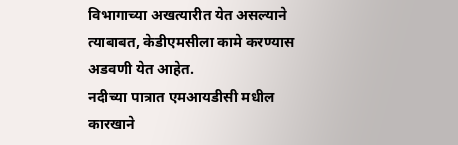विभागाच्या अखत्यारीत येत असल्याने त्याबाबत, केडीएमसीला कामे करण्यास अडवणी येत आहेत.
नदीच्या पात्रात एमआयडीसी मधील कारखाने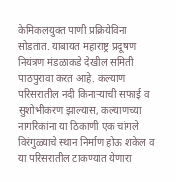केमिकलयुक्त पाणी प्रक्रियेविना सोडतात. याबायत महाराष्ट्र प्रदूषण नियंत्रण मंडळाकडे देखील समिती पाठपुरावा करत आहे. कल्याण परिसरातील नदी किनाऱ्याची सफाई व सुशोभीकरण झाल्यास, कल्याणच्या नागरिकांना या ठिकाणी एक चांगले विरंगुळ्याचे स्थान निर्माण होऊ शकेल व या परिसरातील टाकण्यात येणारा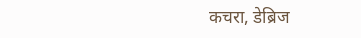कचरा, डेब्रिज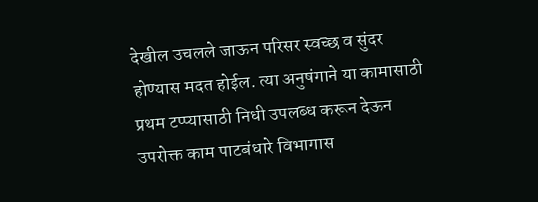देखील उचलले जाऊन परिसर स्वच्छ व सुंदर होण्यास मदत होईल. त्या अनुषंगाने या कामासाठी प्रथम टप्प्यासाठी निधी उपलब्ध करून देऊन उपरोक्त काम पाटबंधारे विभागास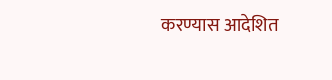करण्यास आदेशित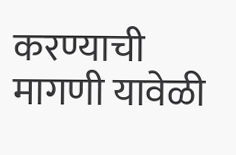करण्याची मागणी यावेळी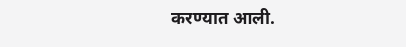करण्यात आली.